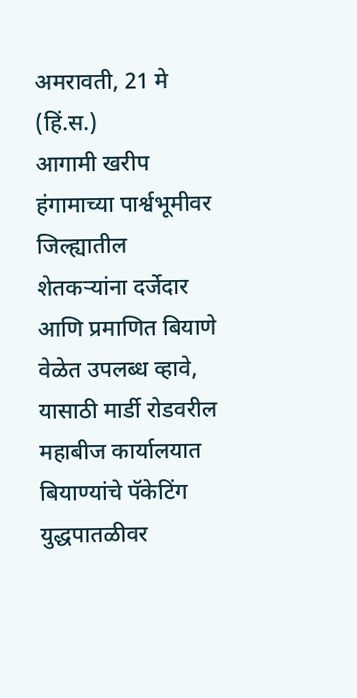अमरावती, 21 मे (हिं.स.)
आगामी खरीप हंगामाच्या पार्श्वभूमीवर जिल्ह्यातील शेतकऱ्यांना दर्जेदार आणि प्रमाणित बियाणे वेळेत उपलब्ध व्हावे, यासाठी मार्डी रोडवरील महाबीज कार्यालयात बियाण्यांचे पॅकेटिंग युद्धपातळीवर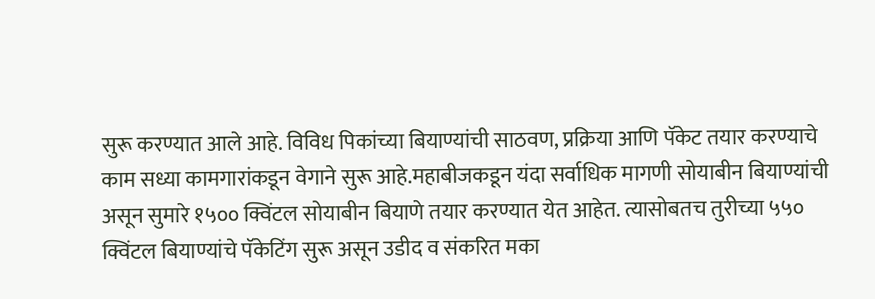सुरू करण्यात आले आहे. विविध पिकांच्या बियाण्यांची साठवण, प्रक्रिया आणि पॅकेट तयार करण्याचे काम सध्या कामगारांकडून वेगाने सुरू आहे.महाबीजकडून यंदा सर्वाधिक मागणी सोयाबीन बियाण्यांची असून सुमारे १५०० क्विंटल सोयाबीन बियाणे तयार करण्यात येत आहेत. त्यासोबतच तुरीच्या ५५० क्विंटल बियाण्यांचे पॅकेटिंग सुरू असून उडीद व संकरित मका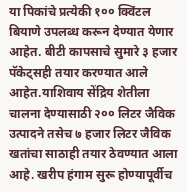या पिकांचे प्रत्येकी १०० क्विंटल बियाणे उपलब्ध करून देण्यात येणार आहेत. बीटी कापसाचे सुमारे ३ हजार पॅकेट्सही तयार करण्यात आले आहेत.याशिवाय सेंद्रिय शेतीला चालना देण्यासाठी २०० लिटर जैविक उत्पादने तसेच ७ हजार लिटर जैविक खतांचा साठाही तयार ठेवण्यात आला आहे. खरीप हंगाम सुरू होण्यापूर्वीच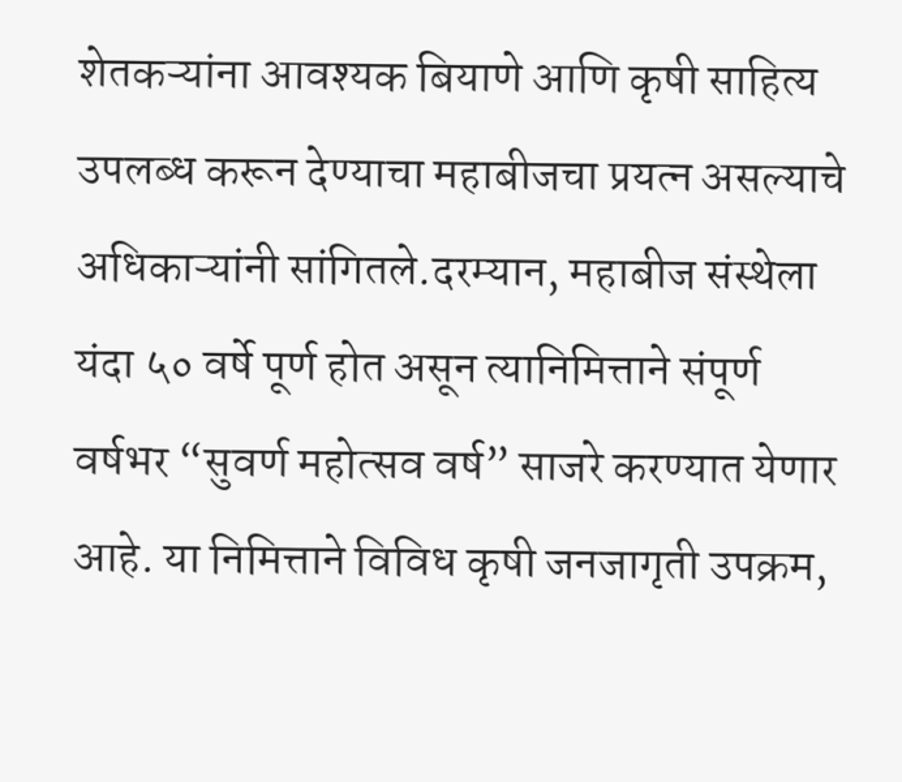शेतकऱ्यांना आवश्यक बियाणे आणि कृषी साहित्य उपलब्ध करून देण्याचा महाबीजचा प्रयत्न असल्याचे अधिकाऱ्यांनी सांगितले.दरम्यान, महाबीज संस्थेला यंदा ५० वर्षे पूर्ण होत असून त्यानिमित्ताने संपूर्ण वर्षभर “सुवर्ण महोत्सव वर्ष” साजरे करण्यात येणार आहे. या निमित्ताने विविध कृषी जनजागृती उपक्रम,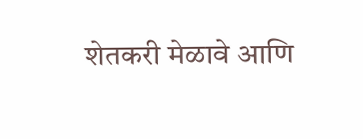शेतकरी मेळावे आणि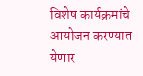विशेष कार्यक्रमांचे आयोजन करण्यात येणार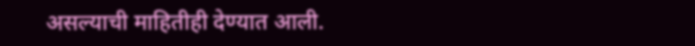असल्याची माहितीही देण्यात आली.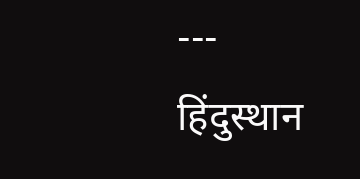---
हिंदुस्थान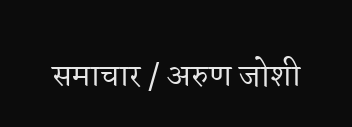समाचार / अरुण जोशी